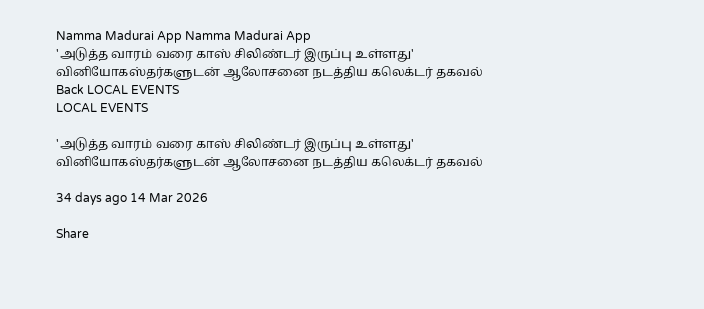Namma Madurai App Namma Madurai App
'அடுத்த வாரம் வரை காஸ் சிலிண்டர் இருப்பு உள்ளது' வினியோகஸ்தர்களுடன் ஆலோசனை நடத்திய கலெக்டர் தகவல்
Back LOCAL EVENTS
LOCAL EVENTS

'அடுத்த வாரம் வரை காஸ் சிலிண்டர் இருப்பு உள்ளது' வினியோகஸ்தர்களுடன் ஆலோசனை நடத்திய கலெக்டர் தகவல்

34 days ago 14 Mar 2026

Share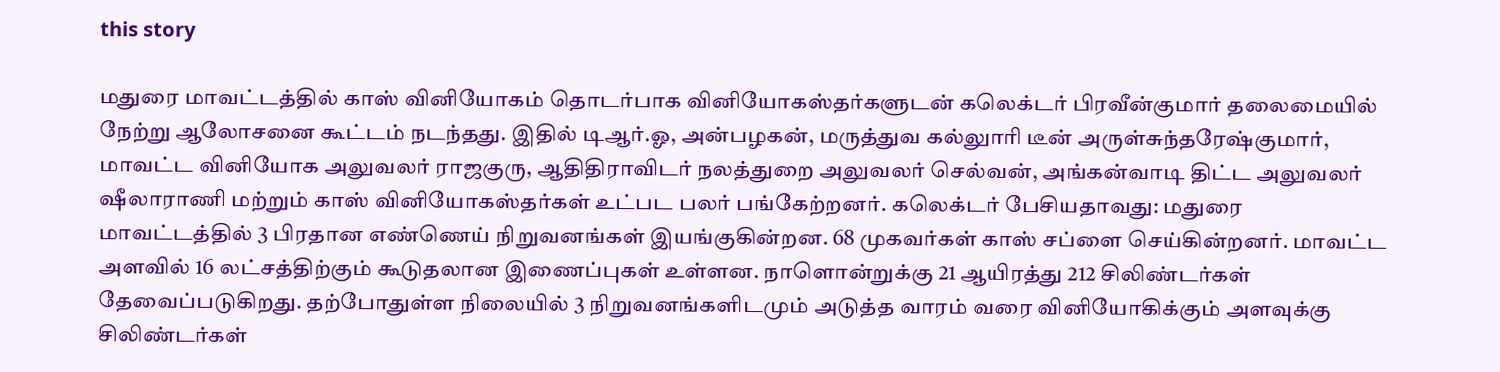this story

மதுரை மாவட்டத்தில் காஸ் வினியோகம் தொடர்பாக வினியோகஸ்தர்களுடன் கலெக்டர் பிரவீன்குமார் தலைமையில் நேற்று ஆலோசனை கூட்டம் நடந்தது. இதில் டிஆர்.ஓ, அன்பழகன், மருத்துவ கல்லுாரி டீன் அருள்சுந்தரேஷ்குமார், மாவட்ட வினியோக அலுவலர் ராஜகுரு, ஆதிதிராவிடர் நலத்துறை அலுவலர் செல்வன், அங்கன்வாடி திட்ட அலுவலர் ஷீலாராணி மற்றும் காஸ் வினியோகஸ்தர்கள் உட்பட பலர் பங்கேற்றனர். கலெக்டர் பேசியதாவது: மதுரை மாவட்டத்தில் 3 பிரதான எண்ணெய் நிறுவனங்கள் இயங்குகின்றன. 68 முகவர்கள் காஸ் சப்ளை செய்கின்றனர். மாவட்ட அளவில் 16 லட்சத்திற்கும் கூடுதலான இணைப்புகள் உள்ளன. நாளொன்றுக்கு 21 ஆயிரத்து 212 சிலிண்டர்கள் தேவைப்படுகிறது. தற்போதுள்ள நிலையில் 3 நிறுவனங்களிடமும் அடுத்த வாரம் வரை வினியோகிக்கும் அளவுக்கு சிலிண்டர்கள்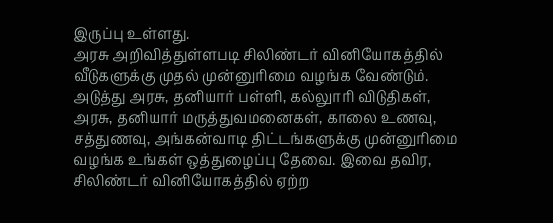இருப்பு உள்ளது.
அரசு அறிவித்துள்ளபடி சிலிண்டர் வினியோகத்தில் வீடுகளுக்கு முதல் முன்னுரிமை வழங்க வேண்டும். அடுத்து அரசு, தனியார் பள்ளி, கல்லுாரி விடுதிகள், அரசு, தனியார் மருத்துவமனைகள், காலை உணவு, சத்துணவு, அங்கன்வாடி திட்டங்களுக்கு முன்னுரிமை வழங்க உங்கள் ஒத்துழைப்பு தேவை. இவை தவிர, சிலிண்டர் வினியோகத்தில் ஏற்ற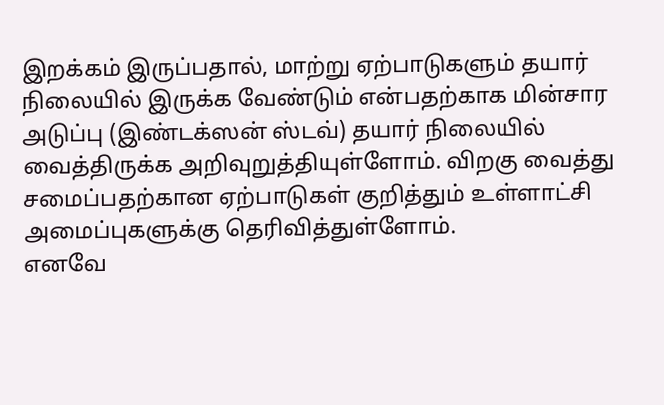இறக்கம் இருப்பதால், மாற்று ஏற்பாடுகளும் தயார் நிலையில் இருக்க வேண்டும் என்பதற்காக மின்சார அடுப்பு (இண்டக்ஸன் ஸ்டவ்) தயார் நிலையில் வைத்திருக்க அறிவுறுத்தியுள்ளோம். விறகு வைத்து சமைப்பதற்கான ஏற்பாடுகள் குறித்தும் உள்ளாட்சி அமைப்புகளுக்கு தெரிவித்துள்ளோம்.
எனவே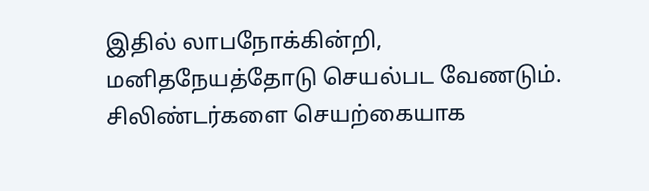இதில் லாபநோக்கின்றி, மனிதநேயத்தோடு செயல்பட வேணடும். சிலிண்டர்களை செயற்கையாக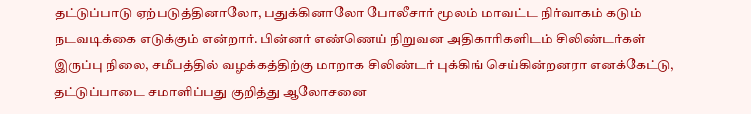தட்டுப்பாடு ஏற்படுத்தினாலோ, பதுக்கினாலோ போலீசார் மூலம் மாவட்ட நிர்வாகம் கடும் நடவடிக்கை எடுக்கும் என்றார். பின்னர் எண்ணெய் நிறுவன அதிகாரிகளிடம் சிலிண்டர்கள் இருப்பு நிலை, சமீபத்தில் வழக்கத்திற்கு மாறாக சிலிண்டர் புக்கிங் செய்கின்றனரா எனக்கேட்டு, தட்டுப்பாடை சமாளிப்பது குறித்து ஆலோசனை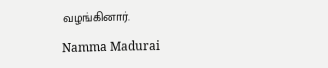வழங்கினார்.

Namma Madurai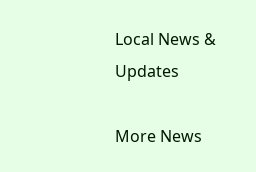Local News & Updates

More News